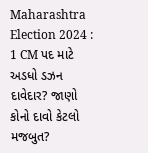Maharashtra Election 2024 : 1 CM પદ માટે અડધો ડઝન દાવેદાર? જાણો કોનો દાવો કેટલો મજબુત?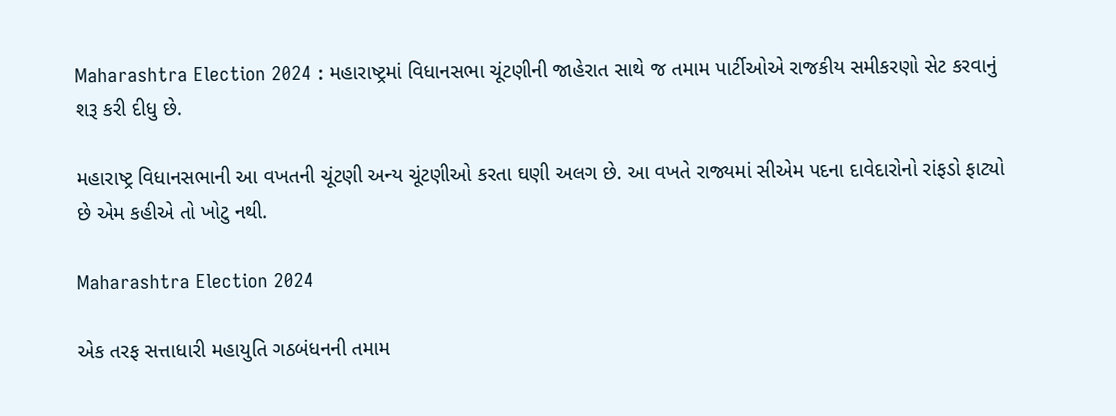Maharashtra Election 2024 : મહારાષ્ટ્રમાં વિધાનસભા ચૂંટણીની જાહેરાત સાથે જ તમામ પાર્ટીઓએ રાજકીય સમીકરણો સેટ કરવાનું શરૂ કરી દીધુ છે.

મહારાષ્ટ્ર વિધાનસભાની આ વખતની ચૂંટણી અન્ય ચૂંટણીઓ કરતા ઘણી અલગ છે. આ વખતે રાજ્યમાં સીએમ પદના દાવેદારોનો રાંફડો ફાટ્યો છે એમ કહીએ તો ખોટુ નથી.

Maharashtra Election 2024

એક તરફ સત્તાધારી મહાયુતિ ગઠબંધનની તમામ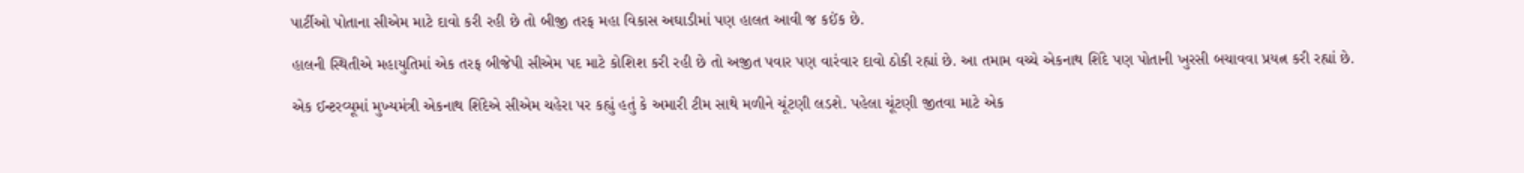પાર્ટીઓ પોતાના સીએમ માટે દાવો કરી રહી છે તો બીજી તરફ મહા વિકાસ અઘાડીમાં પણ હાલત આવી જ કઈંક છે.

હાલની સ્થિતીએ મહાયુતિમાં એક તરફ બીજેપી સીએમ પદ માટે કોશિશ કરી રહી છે તો અજીત પવાર પણ વારંવાર દાવો ઠોકી રહ્યાં છે. આ તમામ વચ્ચે એકનાથ શિંદે પણ પોતાની ખુરસી બચાવવા પ્રયત્ન કરી રહ્યાં છે.

એક ઈન્ટરવ્યૂમાં મુખ્યમંત્રી એકનાથ શિંદેએ સીએમ ચહેરા પર કહ્યું હતું કે અમારી ટીમ સાથે મળીને ચૂંટણી લડશે. પહેલા ચૂંટણી જીતવા માટે એક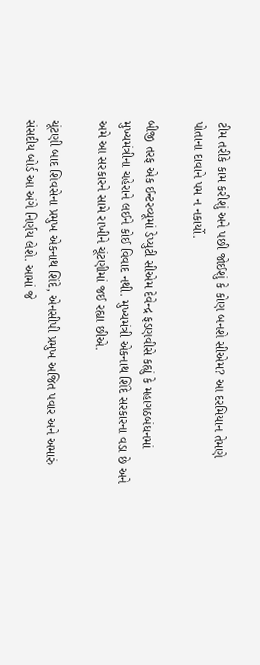ટીમ તરીકે કામ કરીશું અને પછી જોઈશું કે કોણ બનશે સીએમ? આ દરમિયાન તેમણે પોતાના દાવાને પમ ન નકાર્યો.

બીજી તરફ એક ઈન્ટરવ્યૂમાં ડેપ્યુટી સીએમ દેવેન્દ્ર ફડણવીસે કહ્યું કે મહાગઠબંધનમાં મુખ્યમંત્રીના ચહેરાને લઈને કોઈ વિવાદ નથી. મુખ્યમંત્રી એકનાથ શિંદે સરકારના વડા છે અને અમે આ સરકારને સામે રાખીને ચૂંટણીમાં જઈ રહ્યા છીએ.

ચૂંટણી બાદ શિવસેના પ્રમુખ એકનાથ શિંદે, એનસીપી પ્રમુખ અજિત પવાર અને અમારું સંસદીય બોર્ડ આ અંગે નિર્ણય લેશે. આમાં જે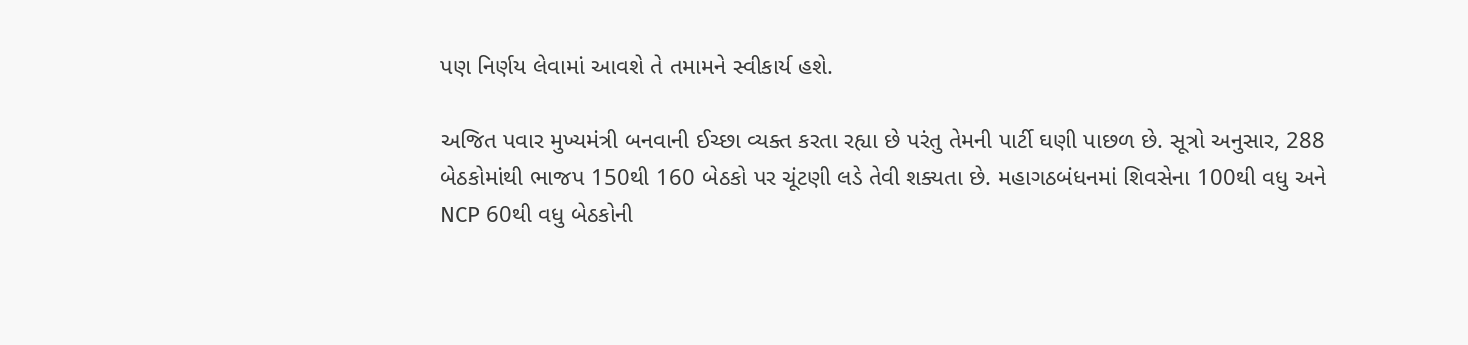પણ નિર્ણય લેવામાં આવશે તે તમામને સ્વીકાર્ય હશે.

અજિત પવાર મુખ્યમંત્રી બનવાની ઈચ્છા વ્યક્ત કરતા રહ્યા છે પરંતુ તેમની પાર્ટી ઘણી પાછળ છે. સૂત્રો અનુસાર, 288 બેઠકોમાંથી ભાજપ 150થી 160 બેઠકો પર ચૂંટણી લડે તેવી શક્યતા છે. મહાગઠબંધનમાં શિવસેના 100થી વધુ અને NCP 60થી વધુ બેઠકોની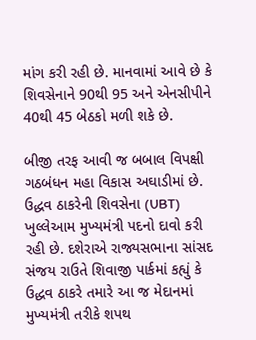માંગ કરી રહી છે. માનવામાં આવે છે કે શિવસેનાને 90થી 95 અને એનસીપીને 40થી 45 બેઠકો મળી શકે છે.

બીજી તરફ આવી જ બબાલ વિપક્ષી ગઠબંધન મહા વિકાસ અઘાડીમાં છે. ઉદ્ધવ ઠાકરેની શિવસેના (UBT) ખુલ્લેઆમ મુખ્યમંત્રી પદનો દાવો કરી રહી છે. દશેરાએ રાજ્યસભાના સાંસદ સંજય રાઉતે શિવાજી પાર્કમાં કહ્યું કે ઉદ્ધવ ઠાકરે તમારે આ જ મેદાનમાં મુખ્યમંત્રી તરીકે શપથ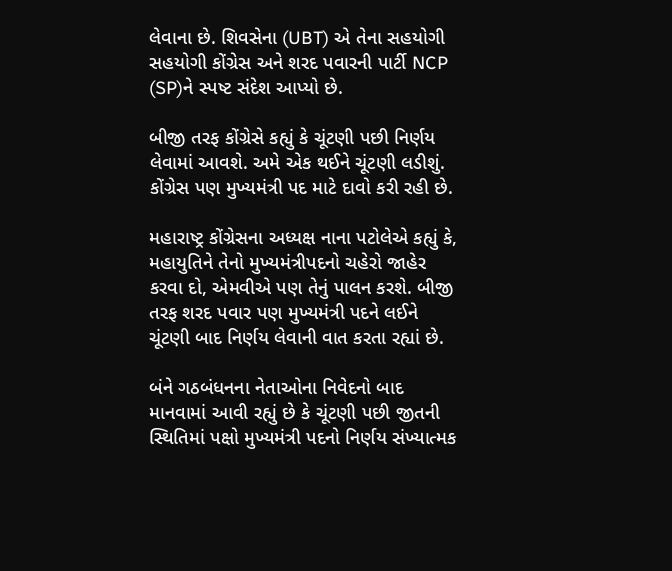લેવાના છે. શિવસેના (UBT) એ તેના સહયોગી સહયોગી કોંગ્રેસ અને શરદ પવારની પાર્ટી NCP (SP)ને સ્પષ્ટ સંદેશ આપ્યો છે.

બીજી તરફ કોંગ્રેસે કહ્યું કે ચૂંટણી પછી નિર્ણય લેવામાં આવશે. અમે એક થઈને ચૂંટણી લડીશું. કોંગ્રેસ પણ મુખ્યમંત્રી પદ માટે દાવો કરી રહી છે.

મહારાષ્ટ્ર કોંગ્રેસના અધ્યક્ષ નાના પટોલેએ કહ્યું કે, મહાયુતિને તેનો મુખ્યમંત્રીપદનો ચહેરો જાહેર કરવા દો, એમવીએ પણ તેનું પાલન કરશે. બીજી તરફ શરદ પવાર પણ મુખ્યમંત્રી પદને લઈને ચૂંટણી બાદ નિર્ણય લેવાની વાત કરતા રહ્યાં છે.

બંને ગઠબંધનના નેતાઓના નિવેદનો બાદ માનવામાં આવી રહ્યું છે કે ચૂંટણી પછી જીતની સ્થિતિમાં પક્ષો મુખ્યમંત્રી પદનો નિર્ણય સંખ્યાત્મક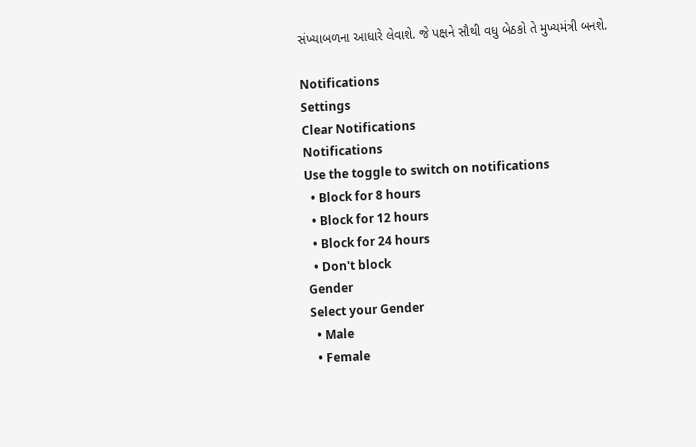સંખ્યાબળના આધારે લેવાશે. જે પક્ષને સૌથી વધુ બેઠકો તે મુખ્યમંત્રી બનશે.

Notifications
Settings
Clear Notifications
Notifications
Use the toggle to switch on notifications
  • Block for 8 hours
  • Block for 12 hours
  • Block for 24 hours
  • Don't block
Gender
Select your Gender
  • Male
  • Female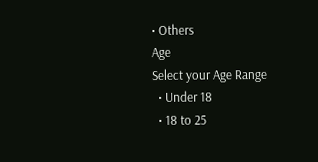• Others
Age
Select your Age Range
  • Under 18
  • 18 to 25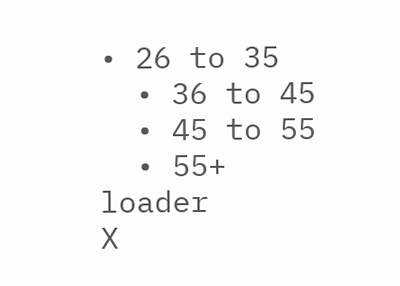• 26 to 35
  • 36 to 45
  • 45 to 55
  • 55+
loader
X